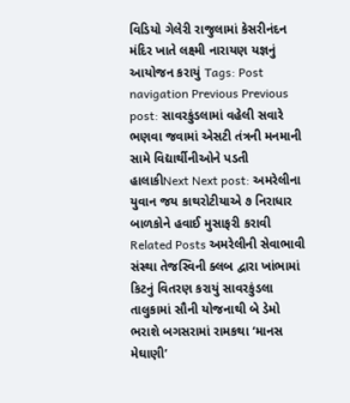વિડિયો ગેલેરી રાજુલામાં કેસરીનંદન મંદિર ખાતે લક્ષ્મી નારાયણ યજ્ઞનું આયોજન કરાયું Tags: Post navigation Previous Previous post: સાવરકુંડલામાં વહેલી સવારે ભણવા જવામાં એસટી તંત્રની મનમાની સામે વિદ્યાર્થીનીઓને પડતી હાલાકીNext Next post: અમરેલીના યુવાન જય કાથરોટીયાએ ૭ નિરાધાર બાળકોને હવાઈ મુસાફરી કરાવી Related Posts અમરેલીની સેવાભાવી સંસ્થા તેજસ્વિની ક્લબ દ્વારા ખાંભામાં કિટનું વિતરણ કરાયું સાવરકુંડલા તાલુકામાં સૌની યોજનાથી બે ડેમો ભરાશે બગસરામાં રામકથા ‘માનસ મેઘાણી’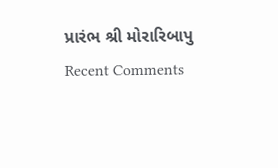પ્રારંભ શ્રી મોરારિબાપુ
Recent Comments